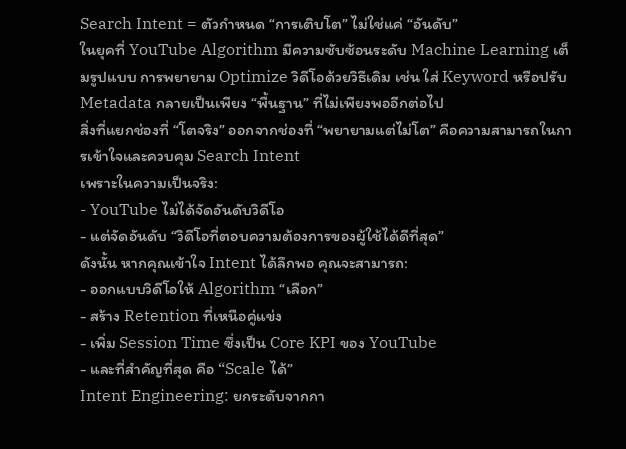Search Intent = ตัวกำหนด “การเติบโต” ไม่ใช่แค่ “อันดับ”
ในยุคที่ YouTube Algorithm มีความซับซ้อนระดับ Machine Learning เต็มรูปแบบ การพยายาม Optimize วิดีโอด้วยวิธีเดิม เช่น ใส่ Keyword หรือปรับ Metadata กลายเป็นเพียง “พื้นฐาน” ที่ไม่เพียงพออีกต่อไป
สิ่งที่แยกช่องที่ “โตจริง” ออกจากช่องที่ “พยายามแต่ไม่โต” คือความสามารถในการเข้าใจและควบคุม Search Intent
เพราะในความเป็นจริง:
- YouTube ไม่ได้จัดอันดับวิดีโอ
- แต่จัดอันดับ “วิดีโอที่ตอบความต้องการของผู้ใช้ได้ดีที่สุด”
ดังนั้น หากคุณเข้าใจ Intent ได้ลึกพอ คุณจะสามารถ:
- ออกแบบวิดีโอให้ Algorithm “เลือก”
- สร้าง Retention ที่เหนือคู่แข่ง
- เพิ่ม Session Time ซึ่งเป็น Core KPI ของ YouTube
- และที่สำคัญที่สุด คือ “Scale ได้”
Intent Engineering: ยกระดับจากกา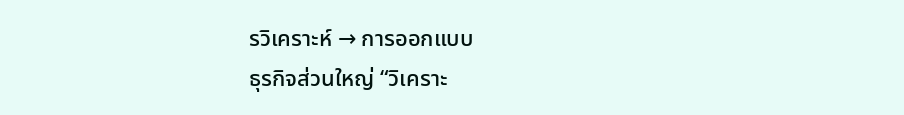รวิเคราะห์ → การออกแบบ
ธุรกิจส่วนใหญ่ “วิเคราะ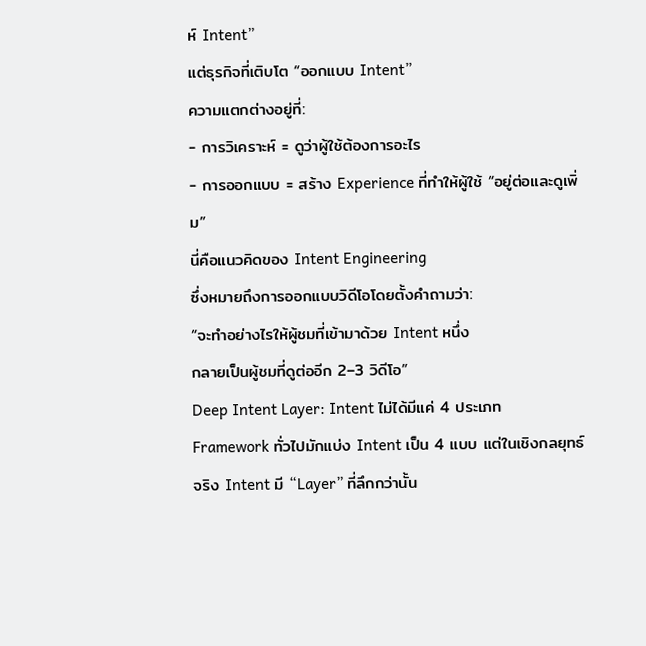ห์ Intent”
แต่ธุรกิจที่เติบโต “ออกแบบ Intent”
ความแตกต่างอยู่ที่:
- การวิเคราะห์ = ดูว่าผู้ใช้ต้องการอะไร
- การออกแบบ = สร้าง Experience ที่ทำให้ผู้ใช้ “อยู่ต่อและดูเพิ่ม”
นี่คือแนวคิดของ Intent Engineering
ซึ่งหมายถึงการออกแบบวิดีโอโดยตั้งคำถามว่า:
“จะทำอย่างไรให้ผู้ชมที่เข้ามาด้วย Intent หนึ่ง
กลายเป็นผู้ชมที่ดูต่ออีก 2–3 วิดีโอ”
Deep Intent Layer: Intent ไม่ได้มีแค่ 4 ประเภท
Framework ทั่วไปมักแบ่ง Intent เป็น 4 แบบ แต่ในเชิงกลยุทธ์จริง Intent มี “Layer” ที่ลึกกว่านั้น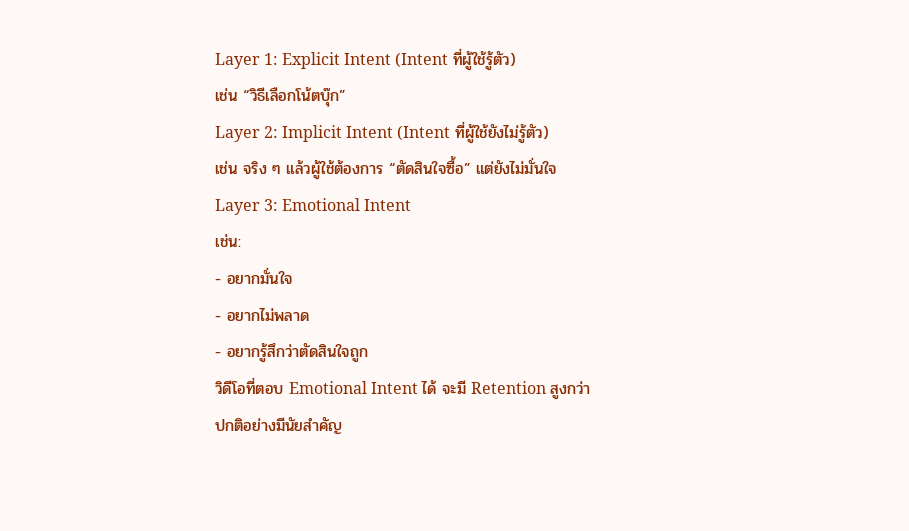Layer 1: Explicit Intent (Intent ที่ผู้ใช้รู้ตัว)
เช่น “วิธีเลือกโน้ตบุ๊ก”
Layer 2: Implicit Intent (Intent ที่ผู้ใช้ยังไม่รู้ตัว)
เช่น จริง ๆ แล้วผู้ใช้ต้องการ “ตัดสินใจซื้อ” แต่ยังไม่มั่นใจ
Layer 3: Emotional Intent
เช่น:
- อยากมั่นใจ
- อยากไม่พลาด
- อยากรู้สึกว่าตัดสินใจถูก
วิดีโอที่ตอบ Emotional Intent ได้ จะมี Retention สูงกว่าปกติอย่างมีนัยสำคัญ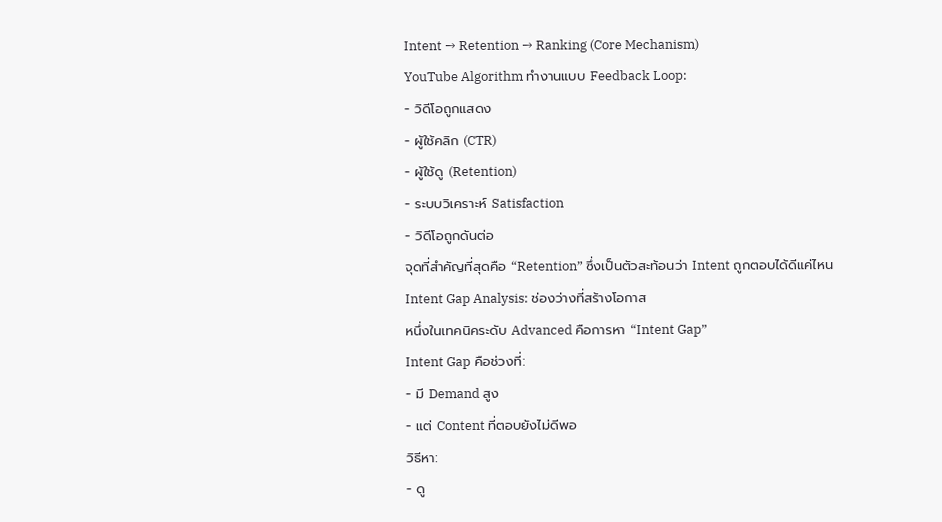Intent → Retention → Ranking (Core Mechanism)
YouTube Algorithm ทำงานแบบ Feedback Loop:
- วิดีโอถูกแสดง
- ผู้ใช้คลิก (CTR)
- ผู้ใช้ดู (Retention)
- ระบบวิเคราะห์ Satisfaction
- วิดีโอถูกดันต่อ
จุดที่สำคัญที่สุดคือ “Retention” ซึ่งเป็นตัวสะท้อนว่า Intent ถูกตอบได้ดีแค่ไหน
Intent Gap Analysis: ช่องว่างที่สร้างโอกาส
หนึ่งในเทคนิคระดับ Advanced คือการหา “Intent Gap”
Intent Gap คือช่วงที่:
- มี Demand สูง
- แต่ Content ที่ตอบยังไม่ดีพอ
วิธีหา:
- ดู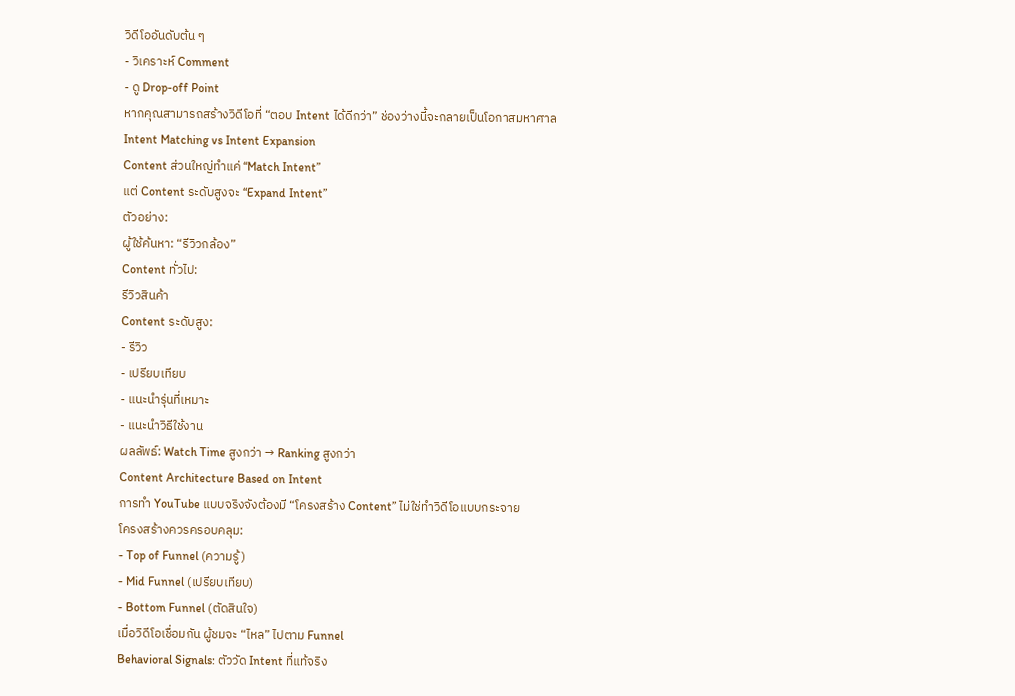วิดีโออันดับต้น ๆ
- วิเคราะห์ Comment
- ดู Drop-off Point
หากคุณสามารถสร้างวิดีโอที่ “ตอบ Intent ได้ดีกว่า” ช่องว่างนี้จะกลายเป็นโอกาสมหาศาล
Intent Matching vs Intent Expansion
Content ส่วนใหญ่ทำแค่ “Match Intent”
แต่ Content ระดับสูงจะ “Expand Intent”
ตัวอย่าง:
ผู้ใช้ค้นหา: “รีวิวกล้อง”
Content ทั่วไป:
รีวิวสินค้า
Content ระดับสูง:
- รีวิว
- เปรียบเทียบ
- แนะนำรุ่นที่เหมาะ
- แนะนำวิธีใช้งาน
ผลลัพธ์: Watch Time สูงกว่า → Ranking สูงกว่า
Content Architecture Based on Intent
การทำ YouTube แบบจริงจังต้องมี “โครงสร้าง Content” ไม่ใช่ทำวิดีโอแบบกระจาย
โครงสร้างควรครอบคลุม:
- Top of Funnel (ความรู้)
- Mid Funnel (เปรียบเทียบ)
- Bottom Funnel (ตัดสินใจ)
เมื่อวิดีโอเชื่อมกัน ผู้ชมจะ “ไหล” ไปตาม Funnel
Behavioral Signals: ตัววัด Intent ที่แท้จริง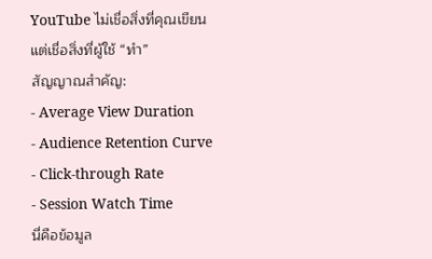YouTube ไม่เชื่อสิ่งที่คุณเขียน
แต่เชื่อสิ่งที่ผู้ใช้ “ทำ”
สัญญาณสำคัญ:
- Average View Duration
- Audience Retention Curve
- Click-through Rate
- Session Watch Time
นี่คือข้อมูล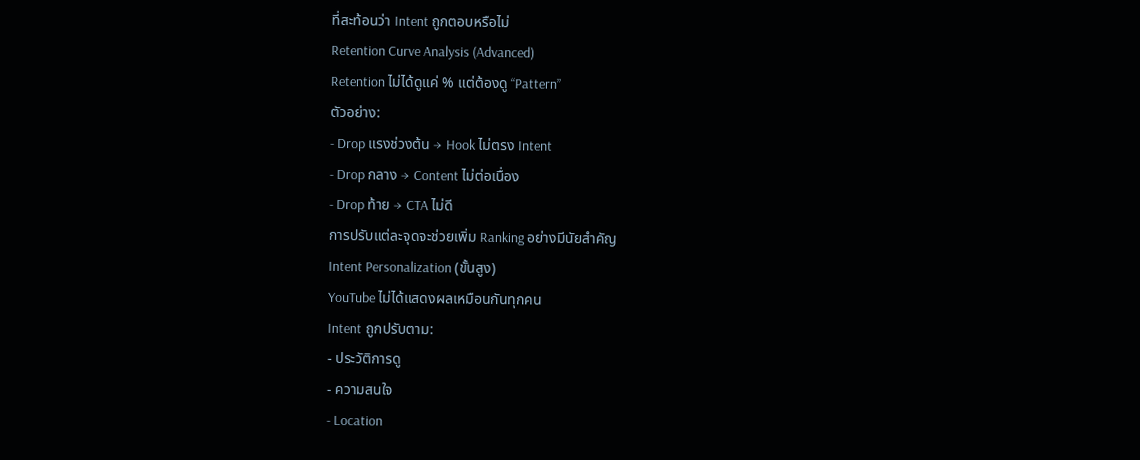ที่สะท้อนว่า Intent ถูกตอบหรือไม่
Retention Curve Analysis (Advanced)
Retention ไม่ได้ดูแค่ % แต่ต้องดู “Pattern”
ตัวอย่าง:
- Drop แรงช่วงต้น → Hook ไม่ตรง Intent
- Drop กลาง → Content ไม่ต่อเนื่อง
- Drop ท้าย → CTA ไม่ดี
การปรับแต่ละจุดจะช่วยเพิ่ม Ranking อย่างมีนัยสำคัญ
Intent Personalization (ขั้นสูง)
YouTube ไม่ได้แสดงผลเหมือนกันทุกคน
Intent ถูกปรับตาม:
- ประวัติการดู
- ความสนใจ
- Location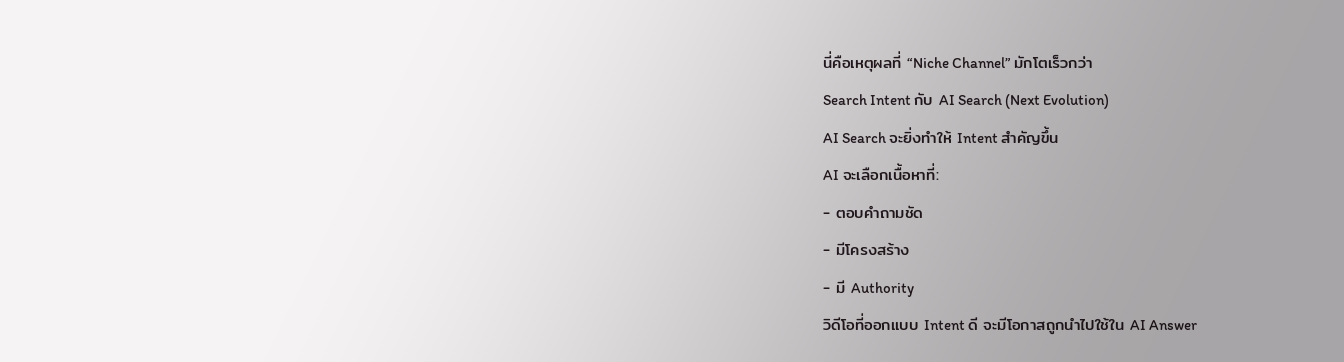นี่คือเหตุผลที่ “Niche Channel” มักโตเร็วกว่า
Search Intent กับ AI Search (Next Evolution)
AI Search จะยิ่งทำให้ Intent สำคัญขึ้น
AI จะเลือกเนื้อหาที่:
- ตอบคำถามชัด
- มีโครงสร้าง
- มี Authority
วิดีโอที่ออกแบบ Intent ดี จะมีโอกาสถูกนำไปใช้ใน AI Answer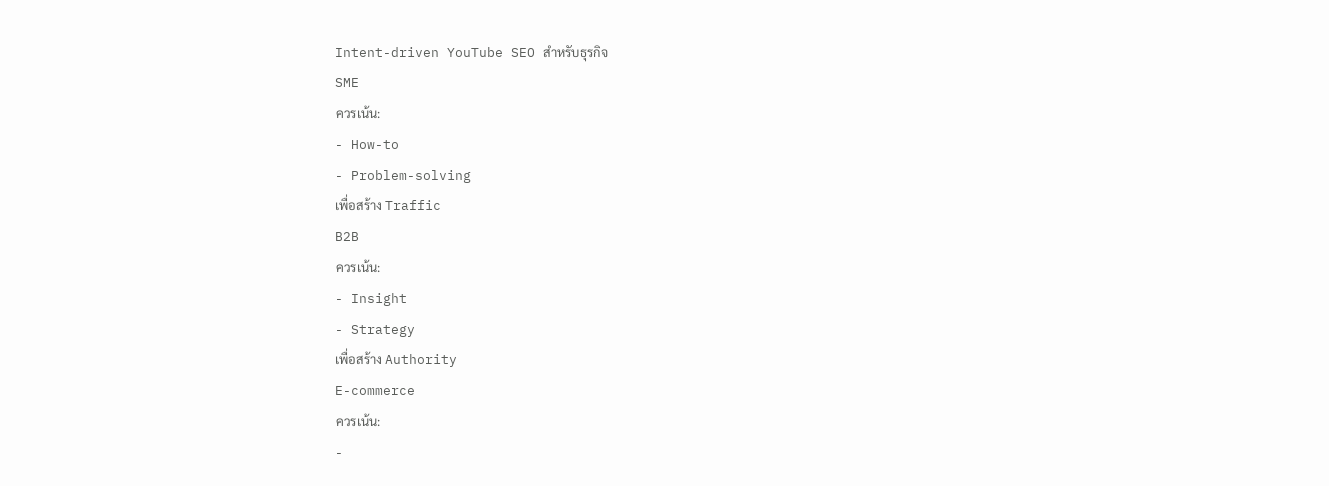Intent-driven YouTube SEO สำหรับธุรกิจ
SME
ควรเน้น:
- How-to
- Problem-solving
เพื่อสร้าง Traffic
B2B
ควรเน้น:
- Insight
- Strategy
เพื่อสร้าง Authority
E-commerce
ควรเน้น:
-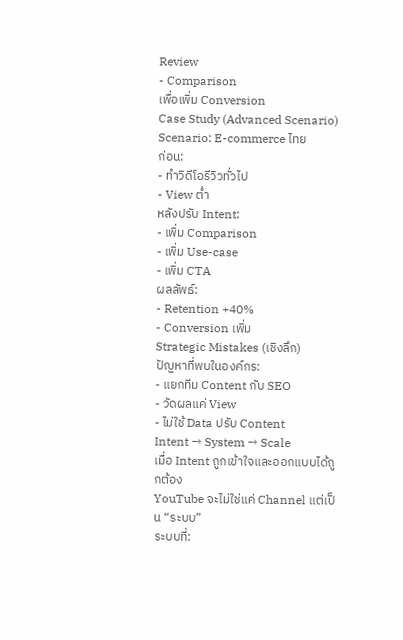Review
- Comparison
เพื่อเพิ่ม Conversion
Case Study (Advanced Scenario)
Scenario: E-commerce ไทย
ก่อน:
- ทำวิดีโอรีวิวทั่วไป
- View ต่ำ
หลังปรับ Intent:
- เพิ่ม Comparison
- เพิ่ม Use-case
- เพิ่ม CTA
ผลลัพธ์:
- Retention +40%
- Conversion เพิ่ม
Strategic Mistakes (เชิงลึก)
ปัญหาที่พบในองค์กร:
- แยกทีม Content กับ SEO
- วัดผลแค่ View
- ไม่ใช้ Data ปรับ Content
Intent → System → Scale
เมื่อ Intent ถูกเข้าใจและออกแบบได้ถูกต้อง
YouTube จะไม่ใช่แค่ Channel แต่เป็น “ระบบ”
ระบบที่: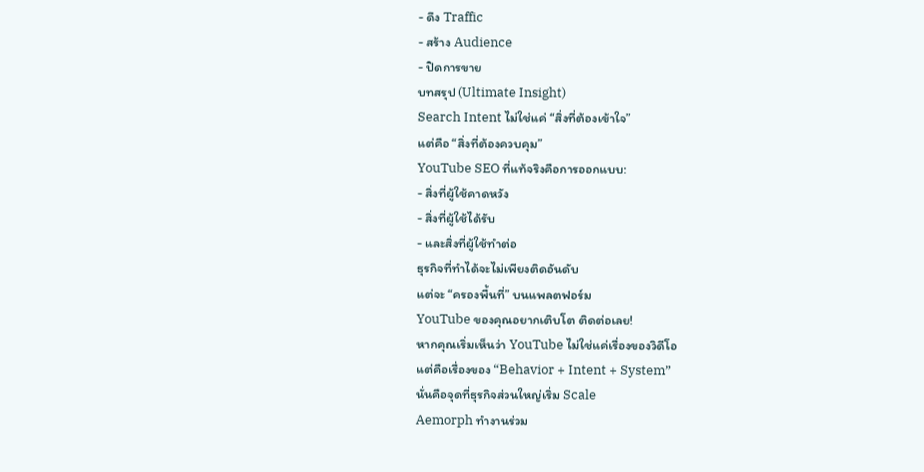- ดึง Traffic
- สร้าง Audience
- ปิดการขาย
บทสรุป (Ultimate Insight)
Search Intent ไม่ใช่แค่ “สิ่งที่ต้องเข้าใจ”
แต่คือ “สิ่งที่ต้องควบคุม”
YouTube SEO ที่แท้จริงคือการออกแบบ:
- สิ่งที่ผู้ใช้คาดหวัง
- สิ่งที่ผู้ใช้ได้รับ
- และสิ่งที่ผู้ใช้ทำต่อ
ธุรกิจที่ทำได้จะไม่เพียงติดอันดับ
แต่จะ “ครองพื้นที่” บนแพลตฟอร์ม
YouTube ของคุณอยากเติบโต ติดต่อเลย!
หากคุณเริ่มเห็นว่า YouTube ไม่ใช่แค่เรื่องของวิดีโอ
แต่คือเรื่องของ “Behavior + Intent + System”
นั่นคือจุดที่ธุรกิจส่วนใหญ่เริ่ม Scale
Aemorph ทำงานร่วม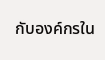กับองค์กรใน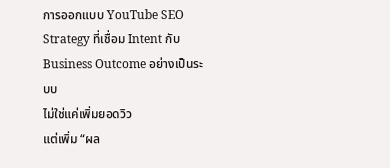การออกแบบ YouTube SEO Strategy ที่เชื่อม Intent กับ Business Outcome อย่างเป็นระบบ
ไม่ใช่แค่เพิ่มยอดวิว
แต่เพิ่ม “ผล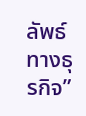ลัพธ์ทางธุรกิจ”